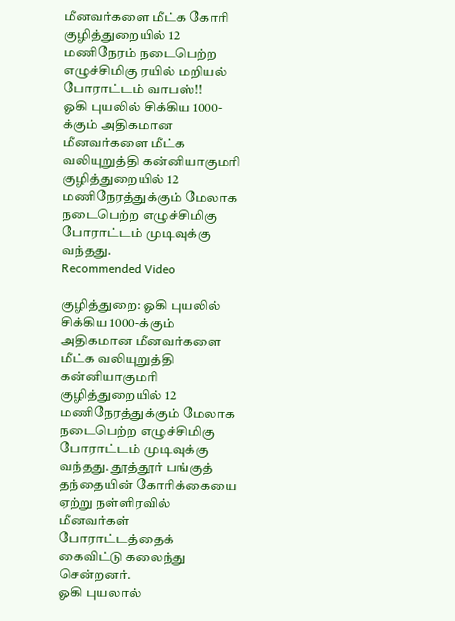மீனவர்களை மீட்க கோரி குழித்துறையில் 12 மணிநேரம் நடைபெற்ற எழுச்சிமிகு ரயில் மறியல் போராட்டம் வாபஸ்!!
ஓகி புயலில் சிக்கிய 1000-க்கும் அதிகமான மீனவர்களை மீட்க வலியுறுத்தி கன்னியாகுமரி குழித்துறையில் 12 மணிநேரத்துக்கும் மேலாக நடைபெற்ற எழுச்சிமிகு போராட்டம் முடிவுக்கு வந்தது.
Recommended Video

குழித்துறை: ஓகி புயலில் சிக்கிய 1000-க்கும் அதிகமான மீனவர்களை மீட்க வலியுறுத்தி கன்னியாகுமரி குழித்துறையில் 12 மணிநேரத்துக்கும் மேலாக நடைபெற்ற எழுச்சிமிகு போராட்டம் முடிவுக்கு வந்தது. தூத்தூர் பங்குத் தந்தையின் கோரிக்கையை ஏற்று நள்ளிரவில் மீனவர்கள் போராட்டத்தைக் கைவிட்டு கலைந்து சென்றனர்.
ஓகி புயலால்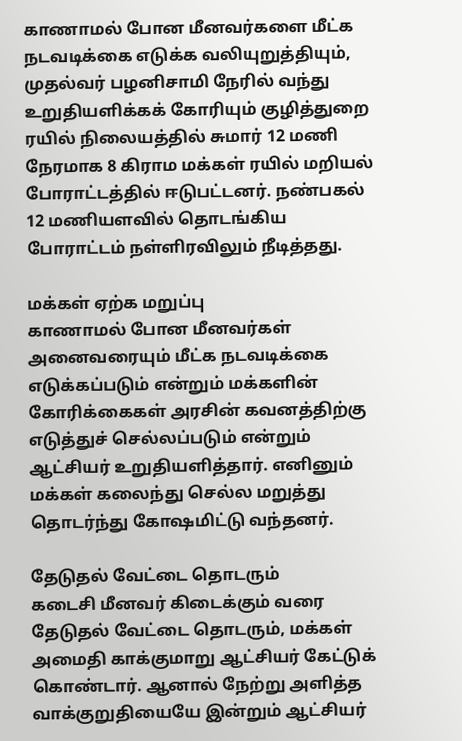காணாமல் போன மீனவர்களை மீட்க நடவடிக்கை எடுக்க வலியுறுத்தியும், முதல்வர் பழனிசாமி நேரில் வந்து உறுதியளிக்கக் கோரியும் குழித்துறை ரயில் நிலையத்தில் சுமார் 12 மணி நேரமாக 8 கிராம மக்கள் ரயில் மறியல் போராட்டத்தில் ஈடுபட்டனர். நண்பகல் 12 மணியளவில் தொடங்கிய போராட்டம் நள்ளிரவிலும் நீடித்தது.

மக்கள் ஏற்க மறுப்பு
காணாமல் போன மீனவர்கள் அனைவரையும் மீட்க நடவடிக்கை எடுக்கப்படும் என்றும் மக்களின் கோரிக்கைகள் அரசின் கவனத்திற்கு எடுத்துச் செல்லப்படும் என்றும் ஆட்சியர் உறுதியளித்தார். எனினும் மக்கள் கலைந்து செல்ல மறுத்து தொடர்ந்து கோஷமிட்டு வந்தனர்.

தேடுதல் வேட்டை தொடரும்
கடைசி மீனவர் கிடைக்கும் வரை தேடுதல் வேட்டை தொடரும், மக்கள் அமைதி காக்குமாறு ஆட்சியர் கேட்டுக் கொண்டார். ஆனால் நேற்று அளித்த வாக்குறுதியையே இன்றும் ஆட்சியர்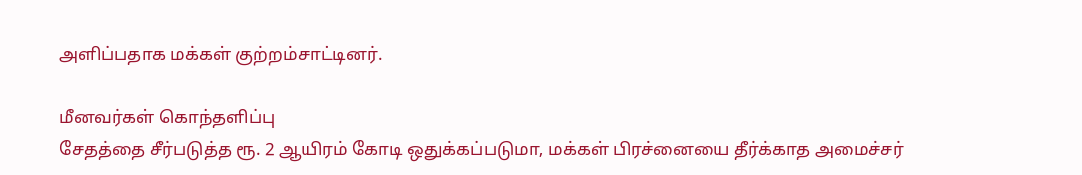அளிப்பதாக மக்கள் குற்றம்சாட்டினர்.

மீனவர்கள் கொந்தளிப்பு
சேதத்தை சீர்படுத்த ரூ. 2 ஆயிரம் கோடி ஒதுக்கப்படுமா, மக்கள் பிரச்னையை தீர்க்காத அமைச்சர்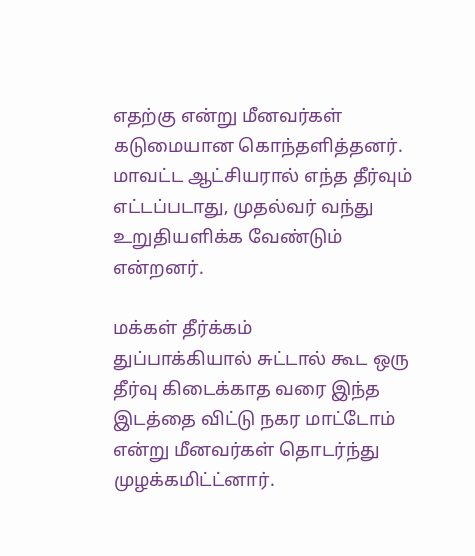எதற்கு என்று மீனவர்கள் கடுமையான கொந்தளித்தனர். மாவட்ட ஆட்சியரால் எந்த தீர்வும் எட்டப்படாது, முதல்வர் வந்து உறுதியளிக்க வேண்டும் என்றனர்.

மக்கள் தீர்க்கம்
துப்பாக்கியால் சுட்டால் கூட ஒரு தீர்வு கிடைக்காத வரை இந்த இடத்தை விட்டு நகர மாட்டோம் என்று மீனவர்கள் தொடர்ந்து முழக்கமிட்ட்னார்.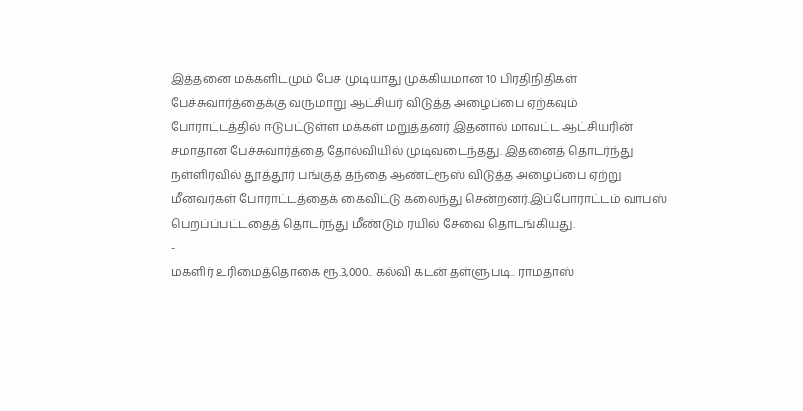இத்தனை மக்களிடமும் பேச முடியாது முக்கியமான 10 பிரதிநிதிகள் பேச்சுவார்த்தைக்கு வருமாறு ஆட்சியர் விடுத்த அழைப்பை ஏற்கவும் போராட்டத்தில் ஈடுபட்டுள்ள மக்கள் மறுத்தனர் இதனால் மாவட்ட ஆட்சியரின் சமாதான பேச்சுவார்த்தை தோல்வியில் முடிவடைந்தது. இதனைத் தொடர்ந்து நள்ளிரவில் தூத்தூர் பங்குத் தந்தை ஆண்ட்ரூஸ் விடுத்த அழைப்பை ஏற்று மீனவர்கள் போராட்டத்தைக் கைவிட்டு கலைந்து சென்றனர்.இப்போராட்டம் வாபஸ் பெறப்ப்பட்டதைத் தொடர்ந்து மீண்டும் ரயில் சேவை தொடங்கியது.
-
மகளிர் உரிமைத்தொகை ரூ.3,000.. கல்வி கடன் தள்ளுபடி.. ராமதாஸ்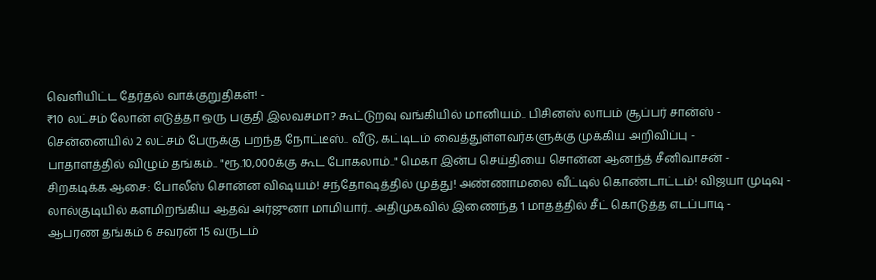வெளியிட்ட தேர்தல் வாக்குறுதிகள்! -
₹10 லட்சம் லோன் எடுத்தா ஒரு பகுதி இலவசமா? கூட்டுறவு வங்கியில் மானியம்.. பிசினஸ் லாபம் சூப்பர் சான்ஸ் -
சென்னையில் 2 லட்சம் பேருக்கு பறந்த நோட்டீஸ்.. வீடு, கட்டிடம் வைத்துள்ளவர்களுக்கு முக்கிய அறிவிப்பு -
பாதாளத்தில் விழும் தங்கம்.. "ரூ.10,000க்கு கூட போகலாம்.." மெகா இன்ப செய்தியை சொன்ன ஆனந்த் சீனிவாசன் -
சிறகடிக்க ஆசை: போலீஸ் சொன்ன விஷயம்! சந்தோஷத்தில் முத்து! அண்ணாமலை வீட்டில் கொண்டாட்டம்! விஜயா முடிவு -
லால்குடியில் களமிறங்கிய ஆதவ் அர்ஜுனா மாமியார்.. அதிமுகவில் இணைந்த 1 மாதத்தில் சீட் கொடுத்த எடப்பாடி -
ஆபரண தங்கம் 6 சவரன் 15 வருடம்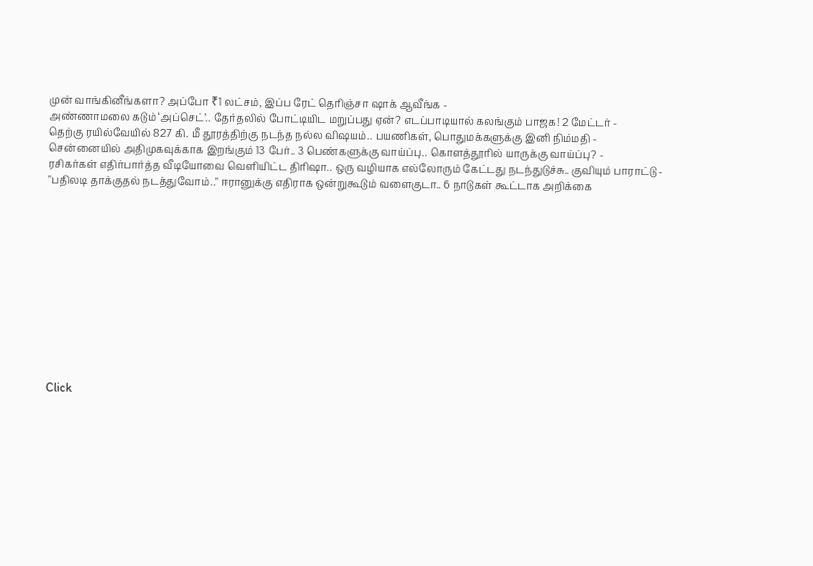முன் வாங்கினீங்களா? அப்போ ₹1 லட்சம், இப்ப ரேட் தெரிஞ்சா ஷாக் ஆவீங்க -
அண்ணாமலை கடும் ‘அப்செட்’.. தேர்தலில் போட்டியிட மறுப்பது ஏன்? எடப்பாடியால் கலங்கும் பாஜக! 2 மேட்டர் -
தெற்கு ரயில்வேயில் 827 கி. மீ தூரத்திற்கு நடந்த நல்ல விஷயம்.. பயணிகள், பொதுமக்களுக்கு இனி நிம்மதி -
சென்னையில் அதிமுகவுக்காக இறங்கும் 13 பேர்.. 3 பெண்களுக்கு வாய்ப்பு.. கொளத்தூரில் யாருக்கு வாய்ப்பு? -
ரசிகர்கள் எதிர்பார்த்த வீடியோவை வெளியிட்ட திரிஷா.. ஒரு வழியாக எல்லோரும் கேட்டது நடந்துடுச்சு.. குவியும் பாராட்டு -
"பதிலடி தாக்குதல் நடத்துவோம்.." ஈரானுக்கு எதிராக ஒன்றுகூடும் வளைகுடா.. 6 நாடுகள் கூட்டாக அறிக்கை












Click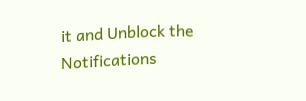it and Unblock the Notifications